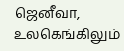ஜெனீவா,
உலகெங்கிலும்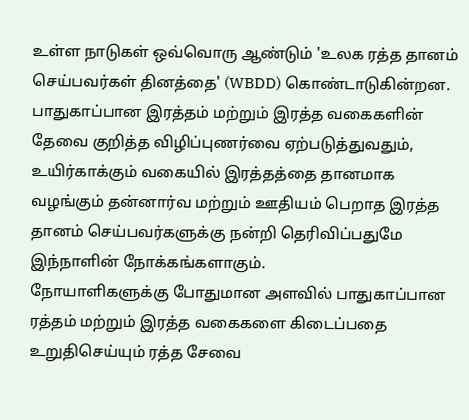உள்ள நாடுகள் ஒவ்வொரு ஆண்டும் 'உலக ரத்த தானம் செய்பவர்கள் தினத்தை' (WBDD) கொண்டாடுகின்றன. பாதுகாப்பான இரத்தம் மற்றும் இரத்த வகைகளின் தேவை குறித்த விழிப்புணர்வை ஏற்படுத்துவதும், உயிர்காக்கும் வகையில் இரத்தத்தை தானமாக வழங்கும் தன்னார்வ மற்றும் ஊதியம் பெறாத இரத்த தானம் செய்பவர்களுக்கு நன்றி தெரிவிப்பதுமே இந்நாளின் நோக்கங்களாகும்.
நோயாளிகளுக்கு போதுமான அளவில் பாதுகாப்பான ரத்தம் மற்றும் இரத்த வகைகளை கிடைப்பதை உறுதிசெய்யும் ரத்த சேவை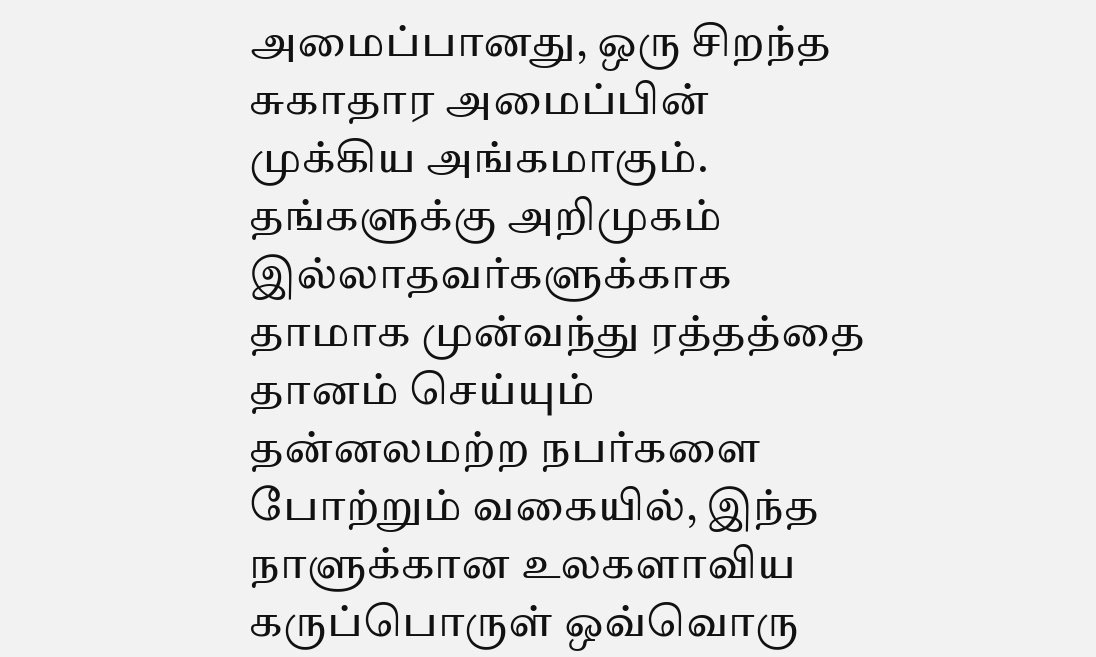அமைப்பானது, ஒரு சிறந்த சுகாதார அமைப்பின் முக்கிய அங்கமாகும். தங்களுக்கு அறிமுகம் இல்லாதவர்களுக்காக தாமாக முன்வந்து ரத்தத்தை தானம் செய்யும் தன்னலமற்ற நபர்களை போற்றும் வகையில், இந்த நாளுக்கான உலகளாவிய கருப்பொருள் ஒவ்வொரு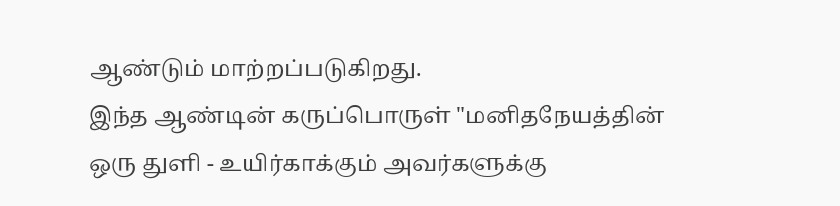ஆண்டும் மாற்றப்படுகிறது.
இந்த ஆண்டின் கருப்பொருள் "மனிதநேயத்தின் ஒரு துளி - உயிர்காக்கும் அவர்களுக்கு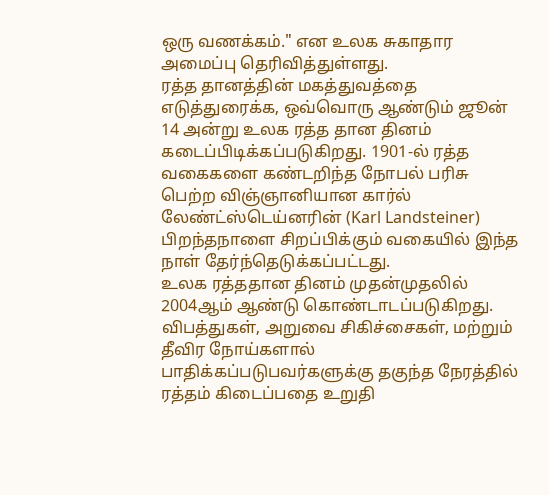ஒரு வணக்கம்." என உலக சுகாதார அமைப்பு தெரிவித்துள்ளது.
ரத்த தானத்தின் மகத்துவத்தை எடுத்துரைக்க, ஒவ்வொரு ஆண்டும் ஜூன் 14 அன்று உலக ரத்த தான தினம் கடைப்பிடிக்கப்படுகிறது. 1901-ல் ரத்த வகைகளை கண்டறிந்த நோபல் பரிசு பெற்ற விஞ்ஞானியான கார்ல் லேண்ட்ஸ்டெய்னரின் (Karl Landsteiner) பிறந்தநாளை சிறப்பிக்கும் வகையில் இந்த நாள் தேர்ந்தெடுக்கப்பட்டது.
உலக ரத்ததான தினம் முதன்முதலில் 2004ஆம் ஆண்டு கொண்டாடப்படுகிறது. விபத்துகள், அறுவை சிகிச்சைகள், மற்றும் தீவிர நோய்களால் பாதிக்கப்படுபவர்களுக்கு தகுந்த நேரத்தில் ரத்தம் கிடைப்பதை உறுதி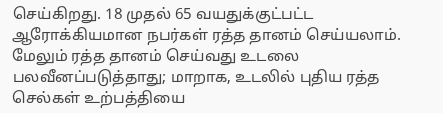செய்கிறது. 18 முதல் 65 வயதுக்குட்பட்ட ஆரோக்கியமான நபர்கள் ரத்த தானம் செய்யலாம்.
மேலும் ரத்த தானம் செய்வது உடலை பலவீனப்படுத்தாது; மாறாக, உடலில் புதிய ரத்த செல்கள் உற்பத்தியை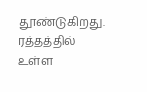தூண்டுகிறது. ரத்தத்தில் உள்ள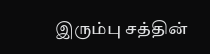இரும்பு சத்தின்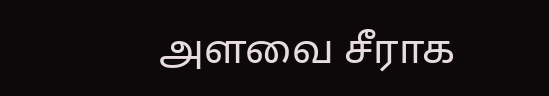அளவை சீராக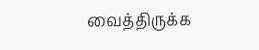வைத்திருக்க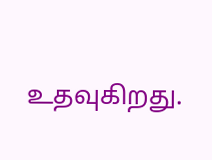உதவுகிறது.